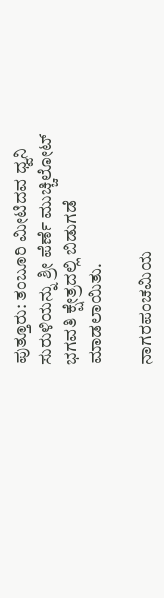ಪುತ್ತೂರು: ತಂಬೂರಿ ಮೀಟಿದವ ಧ್ವನಿ ಸುರುಳಿಯನ್ನು ಶ್ರೀ ಪೆರ್ಣೆ ಮುಚ್ಚಿಲೋಟ್ ಭಗವತಿ ಕ್ಷೇತ್ರದಲ್ಲಿ ಬಿಡುಗಡೆ ಮಾಡಲಾಯಿತು.

ನಾಗರಪಂಚಮಿಯ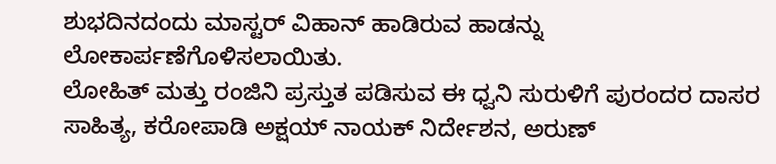ಶುಭದಿನದಂದು ಮಾಸ್ಟರ್ ವಿಹಾನ್ ಹಾಡಿರುವ ಹಾಡನ್ನು ಲೋಕಾರ್ಪಣೆಗೊಳಿಸಲಾಯಿತು.
ಲೋಹಿತ್ ಮತ್ತು ರಂಜಿನಿ ಪ್ರಸ್ತುತ ಪಡಿಸುವ ಈ ಧ್ವನಿ ಸುರುಳಿಗೆ ಪುರಂದರ ದಾಸರ ಸಾಹಿತ್ಯ, ಕರೋಪಾಡಿ ಅಕ್ಷಯ್ ನಾಯಕ್ ನಿರ್ದೇಶನ, ಅರುಣ್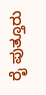ರೈ ಪುತ್ತೂರು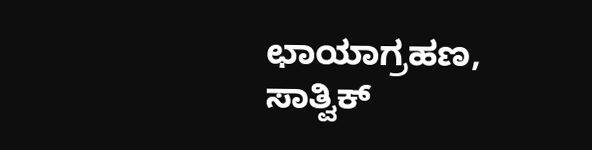ಛಾಯಾಗ್ರಹಣ, ಸಾತ್ವಿಕ್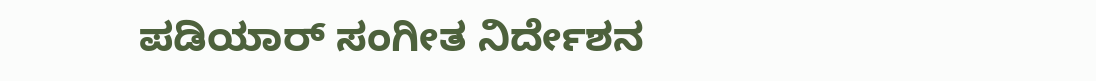ಪಡಿಯಾರ್ ಸಂಗೀತ ನಿರ್ದೇಶನ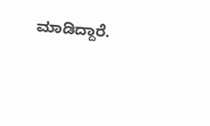ಮಾಡಿದ್ದಾರೆ.